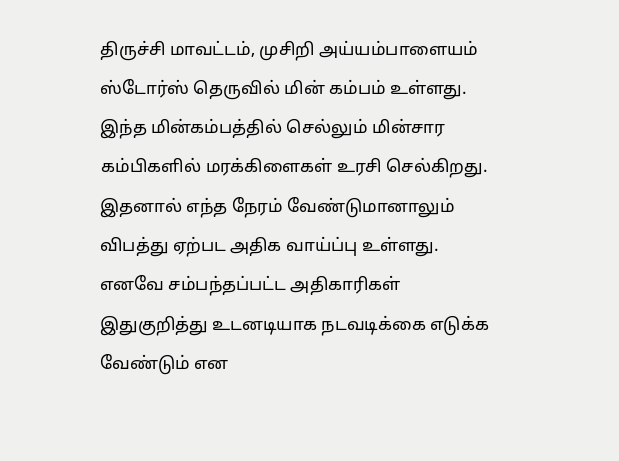திருச்சி மாவட்டம், முசிறி அய்யம்பாளையம் ஸ்டோர்ஸ் தெருவில் மின் கம்பம் உள்ளது. இந்த மின்கம்பத்தில் செல்லும் மின்சார கம்பிகளில் மரக்கிளைகள் உரசி செல்கிறது. இதனால் எந்த நேரம் வேண்டுமானாலும் விபத்து ஏற்பட அதிக வாய்ப்பு உள்ளது. எனவே சம்பந்தப்பட்ட அதிகாரிகள் இதுகுறித்து உடனடியாக நடவடிக்கை எடுக்க வேண்டும் என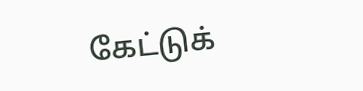கேட்டுக்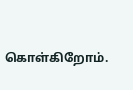கொள்கிறோம்.